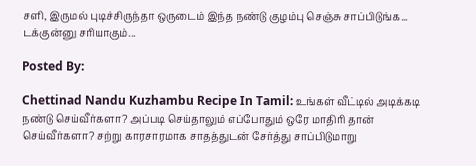சளி, இருமல் புடிச்சிருந்தா ஒருடைம் இந்த நண்டு குழம்பு செஞ்சு சாப்பிடுங்க... டக்குன்னு சரியாகும்...

Posted By:

Chettinad Nandu Kuzhambu Recipe In Tamil: உங்கள் வீட்டில் அடிக்கடி நண்டு செய்வீர்களா? அப்படி செய்தாலும் எப்போதும் ஒரே மாதிரி தான் செய்வீர்களா? சற்று காரசாரமாக சாதத்துடன் சேர்த்து சாப்பிடுமாறு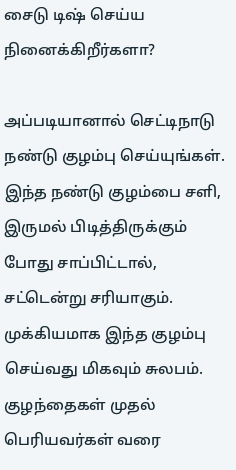சைடு டிஷ் செய்ய நினைக்கிறீர்களா?

அப்படியானால் செட்டிநாடு நண்டு குழம்பு செய்யுங்கள். இந்த நண்டு குழம்பை சளி, இருமல் பிடித்திருக்கும் போது சாப்பிட்டால், சட்டென்று சரியாகும். முக்கியமாக இந்த குழம்பு செய்வது மிகவும் சுலபம். குழந்தைகள் முதல் பெரியவர்கள் வரை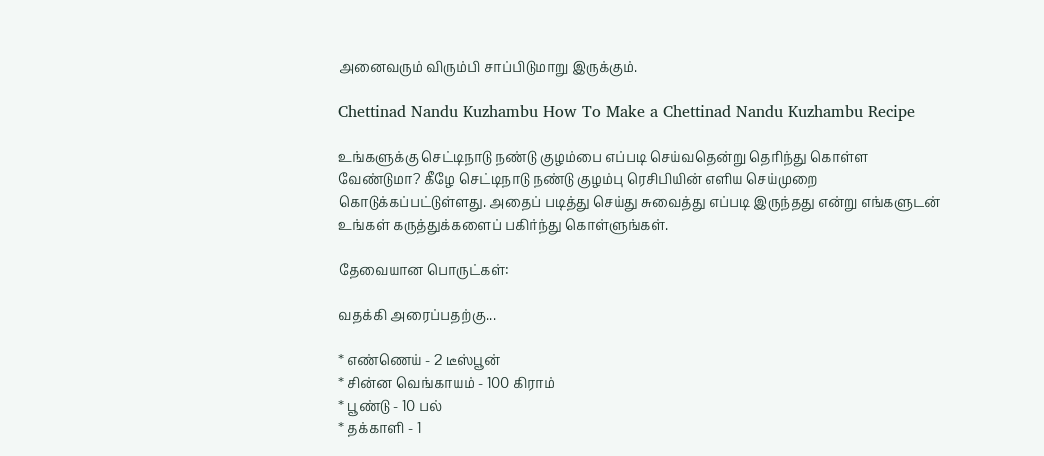அனைவரும் விரும்பி சாப்பிடுமாறு இருக்கும்.

Chettinad Nandu Kuzhambu How To Make a Chettinad Nandu Kuzhambu Recipe

உங்களுக்கு செட்டிநாடு நண்டு குழம்பை எப்படி செய்வதென்று தெரிந்து கொள்ள வேண்டுமா? கீழே செட்டிநாடு நண்டு குழம்பு ரெசிபியின் எளிய செய்முறை கொடுக்கப்பட்டுள்ளது. அதைப் படித்து செய்து சுவைத்து எப்படி இருந்தது என்று எங்களுடன் உங்கள் கருத்துக்களைப் பகிர்ந்து கொள்ளுங்கள்.

தேவையான பொருட்கள்:

வதக்கி அரைப்பதற்கு...

* எண்ணெய் - 2 டீஸ்பூன்
* சின்ன வெங்காயம் - 100 கிராம்
* பூண்டு - 10 பல்
* தக்காளி - 1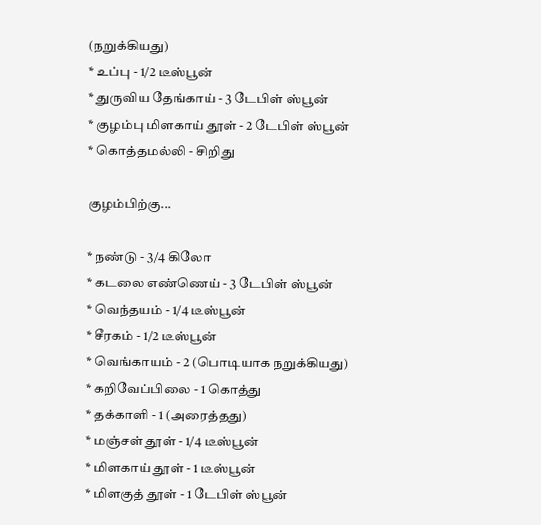(நறுக்கியது)
* உப்பு - 1/2 டீஸ்பூன்
* துருவிய தேங்காய் - 3 டேபிள் ஸ்பூன்
* குழம்பு மிளகாய் தூள் - 2 டேபிள் ஸ்பூன்
* கொத்தமல்லி - சிறிது

குழம்பிற்கு...

* நண்டு - 3/4 கிலோ
* கடலை எண்ணெய் - 3 டேபிள் ஸ்பூன்
* வெந்தயம் - 1/4 டீஸ்பூன்
* சீரகம் - 1/2 டீஸ்பூன்
* வெங்காயம் - 2 (பொடியாக நறுக்கியது)
* கறிவேப்பிலை - 1 கொத்து
* தக்காளி - 1 (அரைத்தது)
* மஞ்சள் தூள் - 1/4 டீஸ்பூன்
* மிளகாய் தூள் - 1 டீஸ்பூன்
* மிளகுத் தூள் - 1 டேபிள் ஸ்பூன்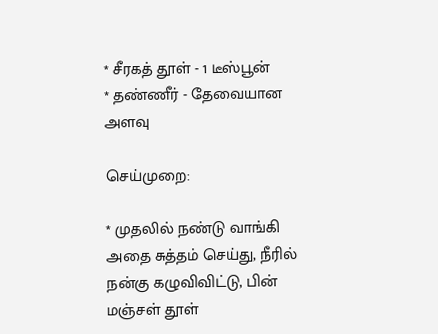* சீரகத் தூள் - 1 டீஸ்பூன்
* தண்ணீர் - தேவையான அளவு

செய்முறை:

* முதலில் நண்டு வாங்கி அதை சுத்தம் செய்து, நீரில் நன்கு கழுவிவிட்டு, பின் மஞ்சள் தூள்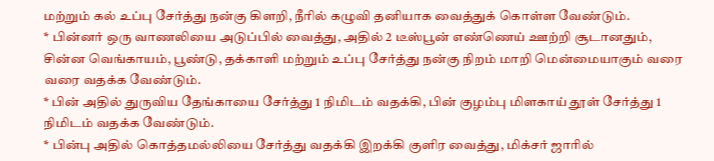மற்றும் கல் உப்பு சேர்த்து நன்கு கிளறி, நீரில் கழுவி தனியாக வைத்துக் கொள்ள வேண்டும்.
* பின்னர் ஒரு வாணலியை அடுப்பில் வைத்து, அதில் 2 டீஸ்பூன் எண்ணெய் ஊற்றி சூடானதும், சின்ன வெங்காயம், பூண்டு, தக்காளி மற்றும் உப்பு சேர்த்து நன்கு நிறம் மாறி மென்மையாகும் வரை வரை வதக்க வேண்டும்.
* பின் அதில் துருவிய தேங்காயை சேர்த்து 1 நிமிடம் வதக்கி, பின் குழம்பு மிளகாய் தூள் சேர்த்து 1 நிமிடம் வதக்க வேண்டும்.
* பின்பு அதில் கொத்தமல்லியை சேர்த்து வதக்கி இறக்கி குளிர வைத்து, மிக்சர் ஜாரில்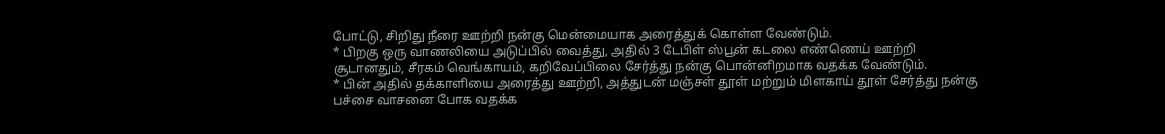போட்டு, சிறிது நீரை ஊற்றி நன்கு மென்மையாக அரைத்துக் கொள்ள வேண்டும்.
* பிறகு ஒரு வாணலியை அடுப்பில் வைத்து, அதில் 3 டேபிள் ஸ்பூன் கடலை எண்ணெய் ஊற்றி சூடானதும், சீரகம் வெங்காயம், கறிவேப்பிலை சேர்த்து நன்கு பொன்னிறமாக வதக்க வேண்டும்.
* பின் அதில் தக்காளியை அரைத்து ஊற்றி, அத்துடன் மஞ்சள் தூள் மற்றும் மிளகாய் தூள் சேர்த்து நன்கு பச்சை வாசனை போக வதக்க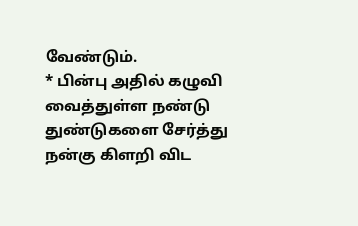வேண்டும்.
* பின்பு அதில் கழுவி வைத்துள்ள நண்டு துண்டுகளை சேர்த்து நன்கு கிளறி விட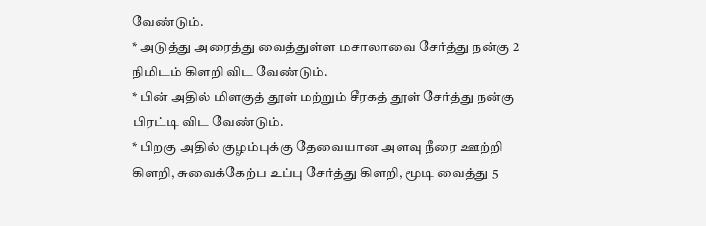வேண்டும்.
* அடுத்து அரைத்து வைத்துள்ள மசாலாவை சேர்த்து நன்கு 2 நிமிடம் கிளறி விட வேண்டும்.
* பின் அதில் மிளகுத் தூள் மற்றும் சீரகத் தூள் சேர்த்து நன்கு பிரட்டி விட வேண்டும்.
* பிறகு அதில் குழம்புக்கு தேவையான அளவு நீரை ஊற்றி கிளறி, சுவைக்கேற்ப உப்பு சேர்த்து கிளறி, மூடி வைத்து 5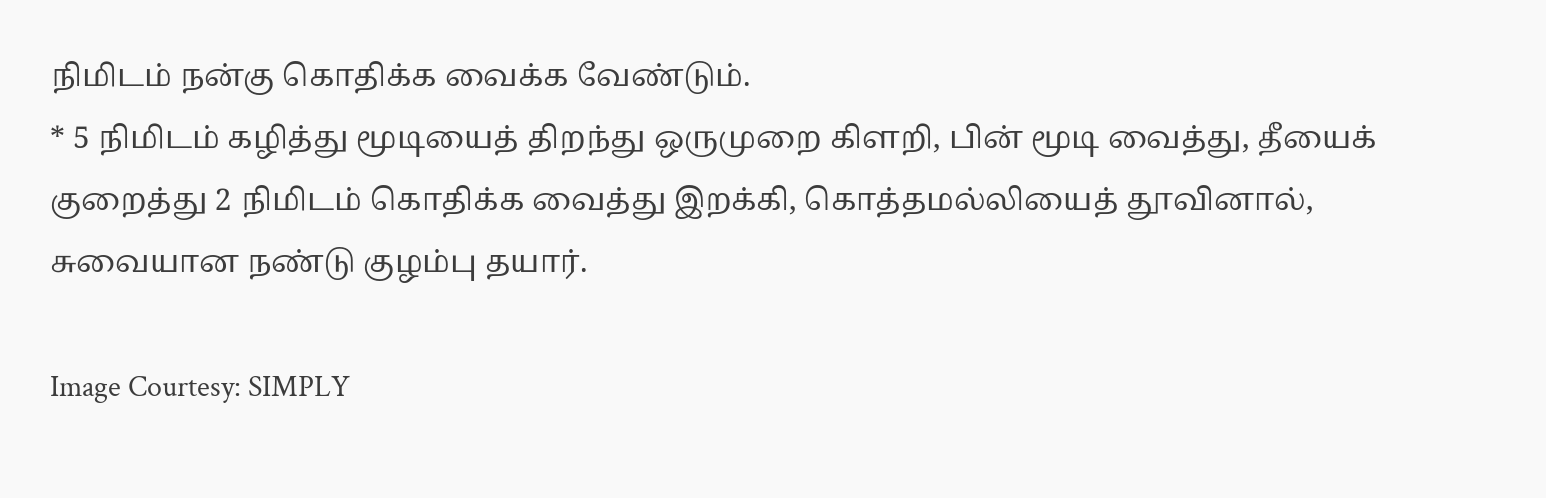நிமிடம் நன்கு கொதிக்க வைக்க வேண்டும்.
* 5 நிமிடம் கழித்து மூடியைத் திறந்து ஒருமுறை கிளறி, பின் மூடி வைத்து, தீயைக் குறைத்து 2 நிமிடம் கொதிக்க வைத்து இறக்கி, கொத்தமல்லியைத் தூவினால், சுவையான நண்டு குழம்பு தயார்.

Image Courtesy: SIMPLY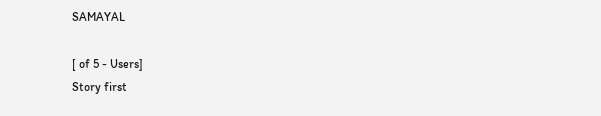SAMAYAL

[ of 5 - Users]
Story first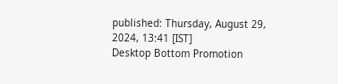published: Thursday, August 29, 2024, 13:41 [IST]
Desktop Bottom Promotion